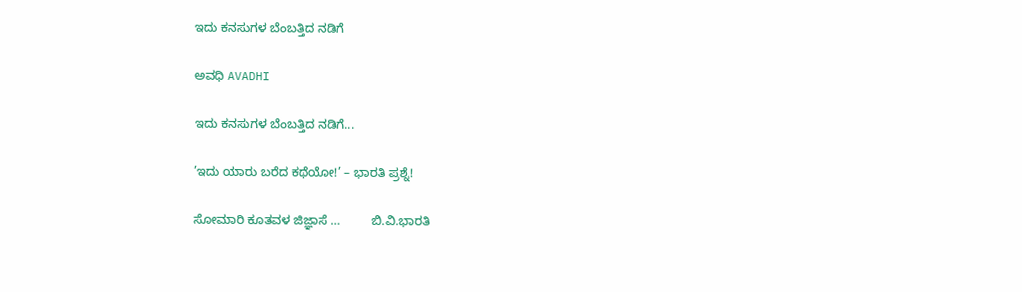ಇದು ಕನಸುಗಳ ಬೆಂಬತ್ತಿದ ನಡಿಗೆ‍

ಅವಧಿ AVADHI

ಇದು ಕನಸುಗಳ ಬೆಂಬತ್ತಿದ ನಡಿಗೆ...

’ಇದು ಯಾರು ಬರೆದ ಕಥೆಯೋ!’ – ಭಾರತಿ ಪ್ರಶ್ನೆ!

ಸೋಮಾರಿ ಕೂತವಳ ಜಿಜ್ಞಾಸೆ …         ಬಿ.ವಿ.ಭಾರತಿ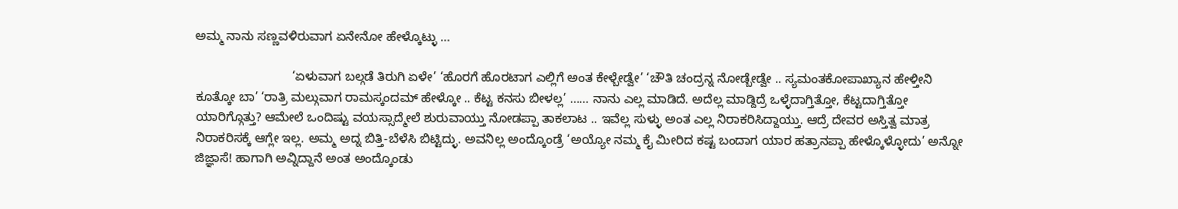ಅಮ್ಮ ನಾನು ಸಣ್ಣವಳಿರುವಾಗ ಏನೇನೋ ಹೇಳ್ಕೊಟ್ಳು …

                            ‘ಏಳುವಾಗ ಬಲ್ಗಡೆ ತಿರುಗಿ ಏಳೇ’ ‘ಹೊರಗೆ ಹೊರಟಾಗ ಎಲ್ಲಿಗೆ ಅಂತ ಕೇಳ್ಬೇಡ್ವೇ’ ‘ಚೌತಿ ಚಂದ್ರನ್ನ ನೋಡ್ಬೇಡ್ವೇ .. ಸ್ಯಮಂತಕೋಪಾಖ್ಯಾನ ಹೇಳ್ತೀನಿ ಕೂತ್ಕೋ ಬಾ’ ‘ರಾತ್ರಿ ಮಲ್ಗುವಾಗ ರಾಮಸ್ಕಂದಮ್ ಹೇಳ್ಕೋ .. ಕೆಟ್ಟ ಕನಸು ಬೀಳಲ್ಲ’ …… ನಾನು ಎಲ್ಲ ಮಾಡಿದೆ. ಅದೆಲ್ಲ ಮಾಡ್ದಿದ್ರೆ ಒಳ್ಳೆದಾಗ್ತಿತ್ತೋ, ಕೆಟ್ಟದಾಗ್ತಿತ್ತೋ ಯಾರಿಗ್ಗೊತ್ತು? ಆಮೇಲೆ ಒಂದಿಷ್ಟು ವಯಸ್ಸಾದ್ಮೇಲೆ ಶುರುವಾಯ್ತು ನೋಡಪ್ಪಾ ತಾಕಲಾಟ .. ಇವೆಲ್ಲ ಸುಳ್ಳು ಅಂತ ಎಲ್ಲ ನಿರಾಕರಿಸಿದ್ದಾಯ್ತು. ಆದ್ರೆ ದೇವರ ಅಸ್ತಿತ್ವ ಮಾತ್ರ ನಿರಾಕರಿಸಕ್ಕೆ ಆಗ್ಲೇ ಇಲ್ಲ. ಅಮ್ಮ ಅದ್ನ ಬಿತ್ತಿ-ಬೆಳೆಸಿ ಬಿಟ್ಟಿದ್ಳು. ಅವನಿಲ್ಲ ಅಂದ್ಕೊಂಡ್ರೆ ‘ಅಯ್ಯೋ ನಮ್ಮ ಕೈ ಮೀರಿದ ಕಷ್ಟ ಬಂದಾಗ ಯಾರ ಹತ್ರಾನಪ್ಪಾ ಹೇಳ್ಕೊಳ್ಳೋದು’ ಅನ್ನೋ ಜಿಜ್ಞಾಸೆ! ಹಾಗಾಗಿ ಅವ್ನಿದ್ದಾನೆ ಅಂತ ಅಂದ್ಕೊಂಡು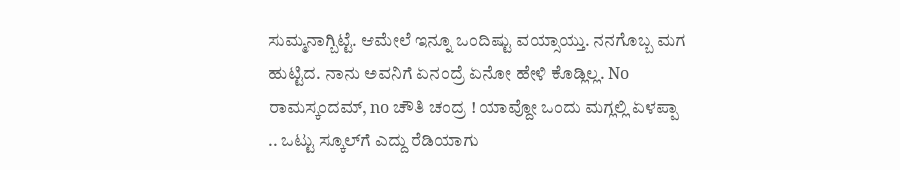ಸುಮ್ಮನಾಗ್ಬಿಟ್ಟೆ. ಆಮೇಲೆ ಇನ್ನೂ ಒಂದಿಷ್ಟು ವಯ್ಸಾಯ್ತು. ನನಗೊಬ್ಬ ಮಗ ಹುಟ್ಟಿದ. ನಾನು ಅವನಿಗೆ ಏನಂದ್ರೆ ಏನೋ ಹೇಳಿ ಕೊಡ್ಲಿಲ್ಲ. No ರಾಮಸ್ಕಂದಮ್, no ಚೌತಿ ಚಂದ್ರ ! ಯಾವ್ದೋ ಒಂದು ಮಗ್ಲಲ್ಲಿ ಏಳಪ್ಪಾ .. ಒಟ್ಟು ಸ್ಕೂಲ್‌ಗೆ ಎದ್ದು ರೆಡಿಯಾಗು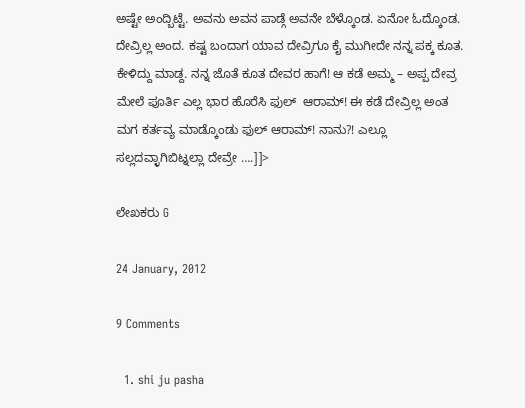ಅಷ್ಟೇ ಅಂದ್ಬಿಟ್ಟೆ. ಅವನು ಅವನ ಪಾಡ್ಗೆ ಅವನೇ ಬೆಳ್ಕೊಂಡ. ಏನೋ ಓದ್ಕೊಂಡ. ದೇವ್ರಿಲ್ಲ ಅಂದ. ಕಷ್ಟ ಬಂದಾಗ ಯಾವ ದೇವ್ರಿಗೂ ಕೈ ಮುಗೀದೇ ನನ್ನ ಪಕ್ಕ ಕೂತ. ಕೇಳಿದ್ದು ಮಾಡ್ದ. ನನ್ನ ಜೊತೆ ಕೂತ ದೇವರ ಹಾಗೆ! ಆ ಕಡೆ ಅಮ್ಮ – ಅಪ್ಪ ದೇವ್ರ ಮೇಲೆ ಪೂರ್ತಿ ಎಲ್ಲ ಭಾರ ಹೊರೆಸಿ ಫುಲ್  ಆರಾಮ್! ಈ ಕಡೆ ದೇವ್ರಿಲ್ಲ ಅಂತ ಮಗ ಕರ್ತವ್ಯ ಮಾಡ್ಕೊಂಡು ಫುಲ್ ಆರಾಮ್! ನಾನು?! ಎಲ್ಲೂ ಸಲ್ಲದವ್ಳಾಗಿಬಿಟ್ನಲ್ಲಾ ದೇವ್ರೇ ….]]>

ಲೇಖಕರು G

24 January, 2012

9 Comments

  1. shi ju pasha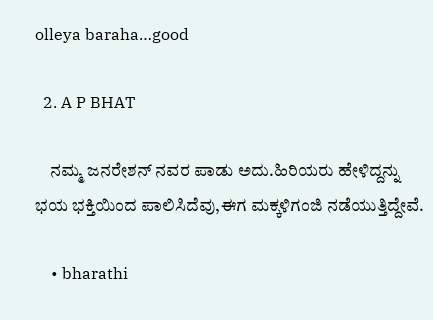olleya baraha…good

  2. A P BHAT

    ನಮ್ಮ ಜನರೇಶನ್ ನವರ ಪಾಡು ಅದು.ಹಿರಿಯರು ಹೇಳಿದ್ದನ್ನು ಭಯ ಭಕ್ತಿಯಿಂದ ಪಾಲಿಸಿದೆವು,ಈಗ ಮಕ್ಕಳಿಗಂಜಿ ನಡೆಯುತ್ತಿದ್ದೇವೆ.

    • bharathi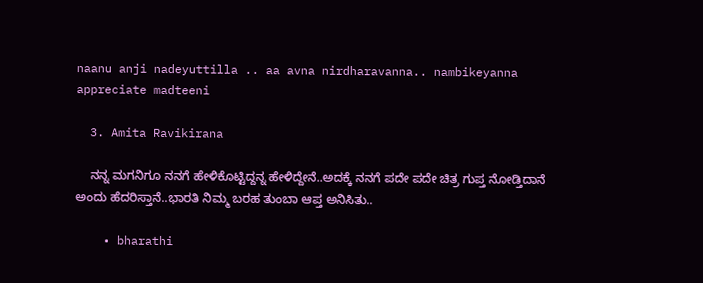naanu anji nadeyuttilla .. aa avna nirdharavanna.. nambikeyanna appreciate madteeni

  3. Amita Ravikirana

    ನನ್ನ ಮಗನಿಗೂ ನನಗೆ ಹೇಳಿಕೊಟ್ಟಿದ್ದನ್ನ ಹೇಳಿದ್ದೇನೆ..ಅದಕ್ಕೆ ನನಗೆ ಪದೇ ಪದೇ ಚಿತ್ರ ಗುಪ್ತ ನೋಡ್ತಿದಾನೆ ಅಂದು ಹೆದರಿಸ್ತಾನೆ..ಭಾರತಿ ನಿಮ್ಮ ಬರಹ ತುಂಬಾ ಆಪ್ತ ಅನಿಸಿತು..

    • bharathi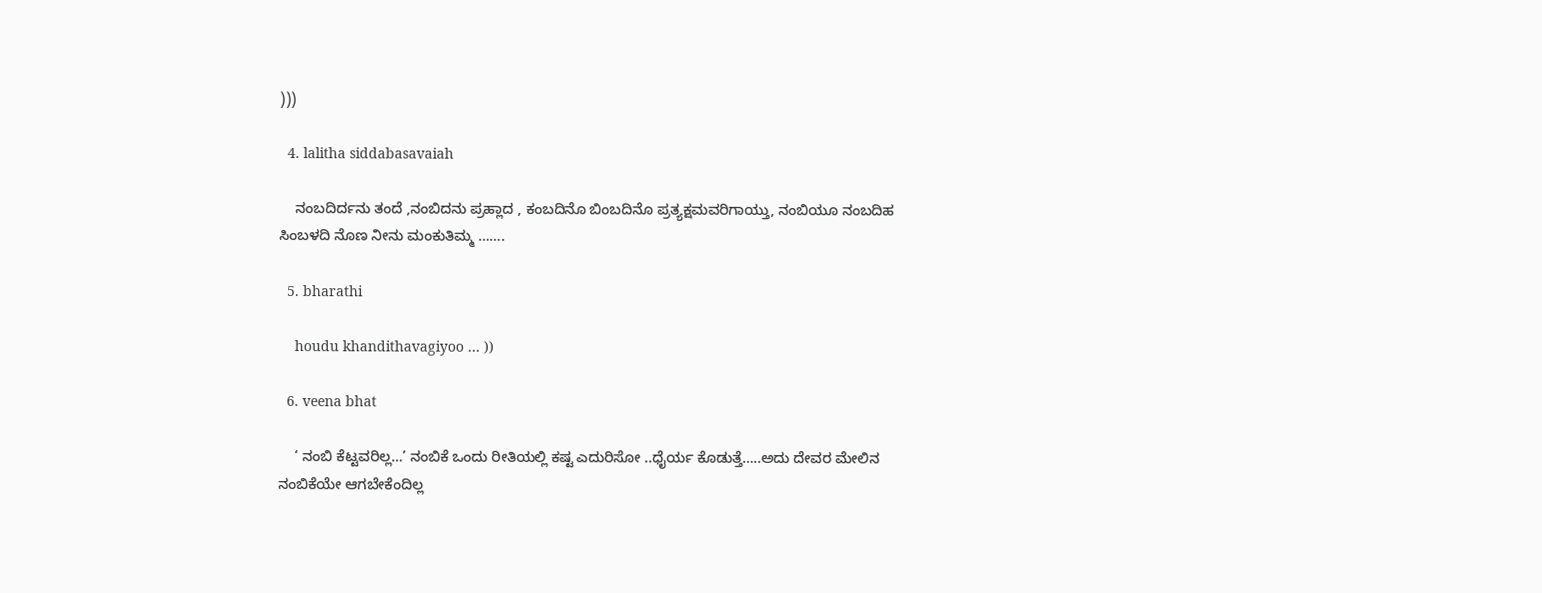)))

  4. lalitha siddabasavaiah

    ನಂಬದಿರ್ದನು ತಂದೆ ,ನಂಬಿದನು ಪ್ರಹ್ಲಾದ , ಕಂಬದಿನೊ ಬಿಂಬದಿನೊ ಪ್ರತ್ಯಕ್ಷಮವರಿಗಾಯ್ತು, ನಂಬಿಯೂ ನಂಬದಿಹ ಸಿಂಬಳದಿ ನೊಣ ನೀನು ಮಂಕುತಿಮ್ಮ …….

  5. bharathi

    houdu khandithavagiyoo … ))

  6. veena bhat

    ‘ ನಂಬಿ ಕೆಟ್ಟವರಿಲ್ಲ…’ ನಂಬಿಕೆ ಒಂದು ರೀತಿಯಲ್ಲಿ ಕಷ್ಟ ಎದುರಿಸೋ ..ಧೈರ್ಯ ಕೊಡುತ್ತೆ…..ಅದು ದೇವರ ಮೇಲಿನ ನಂಬಿಕೆಯೇ ಆಗಬೇಕೆಂದಿಲ್ಲ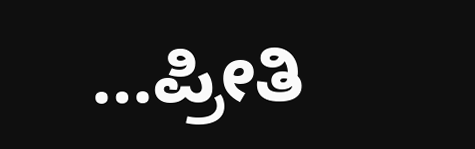…ಪ್ರೀತಿ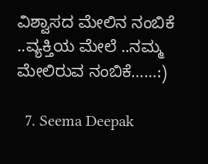ವಿಶ್ವಾಸದ ಮೇಲಿನ ನಂಬಿಕೆ ..ವ್ಯಕ್ತಿಯ ಮೇಲೆ ..ನಮ್ಮ ಮೇಲಿರುವ ನಂಬಿಕೆ……:)

  7. Seema Deepak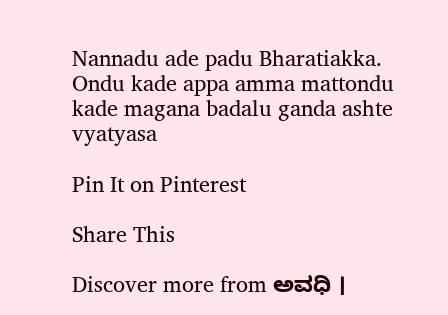Nannadu ade padu Bharatiakka. Ondu kade appa amma mattondu kade magana badalu ganda ashte vyatyasa

Pin It on Pinterest

Share This

Discover more from ಅವಧಿ ।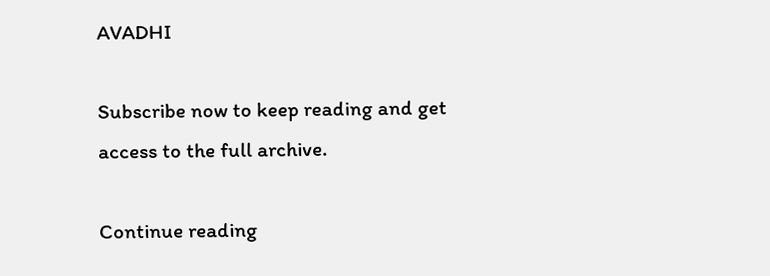AVADHI

Subscribe now to keep reading and get access to the full archive.

Continue reading